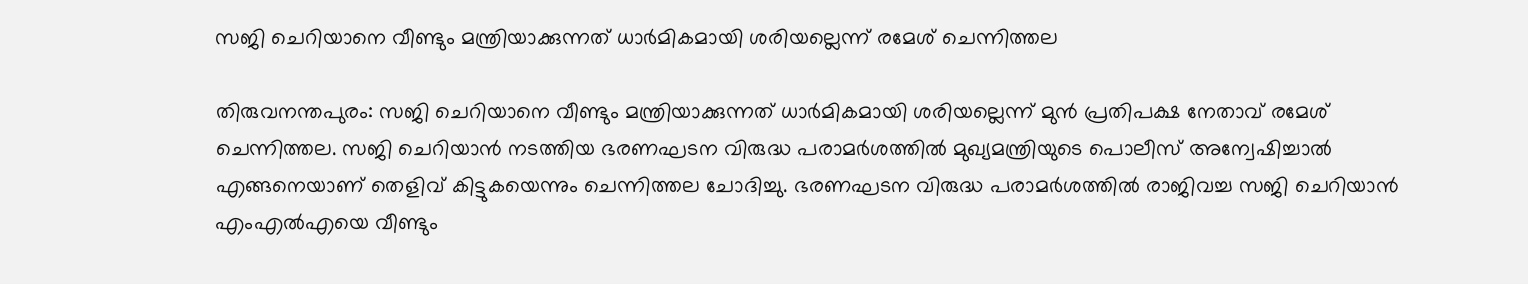സജി ചെറിയാനെ വീണ്ടും മന്ത്രിയാക്കുന്നത് ധാര്‍മികമായി ശരിയല്ലെന്ന് രമേശ് ചെന്നിത്തല

തിരുവനന്തപുരം: സജി ചെറിയാനെ വീണ്ടും മന്ത്രിയാക്കുന്നത് ധാര്‍മികമായി ശരിയല്ലെന്ന് മുന്‍ പ്രതിപക്ഷ നേതാവ് രമേശ് ചെന്നിത്തല. സജി ചെറിയാന്‍ നടത്തിയ ഭരണഘടന വിരുദ്ധ പരാമര്‍ശത്തില്‍ മുഖ്യമന്ത്രിയുടെ പൊലീസ് അന്വേഷിച്ചാല്‍ എങ്ങനെയാണ് തെളിവ് കിട്ടുകയെന്നും ചെന്നിത്തല ചോദിച്ചു. ഭരണഘടന വിരുദ്ധ പരാമര്‍ശത്തില്‍ രാജിവച്ച സജി ചെറിയാന്‍ എംഎല്‍എയെ വീണ്ടും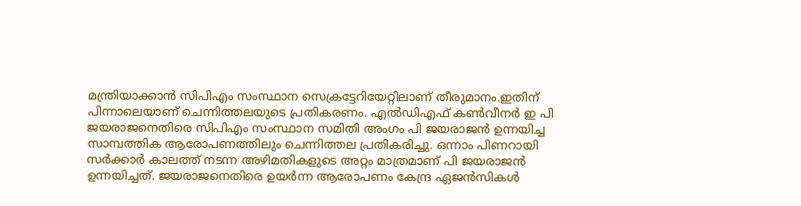മന്ത്രിയാക്കാന്‍ സിപിഎം സംസ്ഥാന സെക്രട്ടേറിയേറ്റിലാണ് തീരുമാനം.ഇതിന് പിന്നാലെയാണ് ചെന്നിത്തലയുടെ പ്രതികരണം. എല്‍ഡിഎഫ് കണ്‍വീനര്‍ ഇ പി ജയരാജനെതിരെ സിപിഎം സംസ്ഥാന സമിതി അംഗം പി ജയരാജന്‍ ഉന്നയിച്ച സാമ്പത്തിക ആരോപണത്തിലും ചെന്നിത്തല പ്രതികരിച്ചു. ഒന്നാം പിണറായി സര്‍ക്കാര്‍ കാലത്ത് നടന്ന അഴിമതികളുടെ അറ്റം മാത്രമാണ് പി ജയരാജന്‍ ഉന്നയിച്ചത്. ജയരാജനെതിരെ ഉയര്‍ന്ന ആരോപണം കേന്ദ്ര ഏജന്‍സികള്‍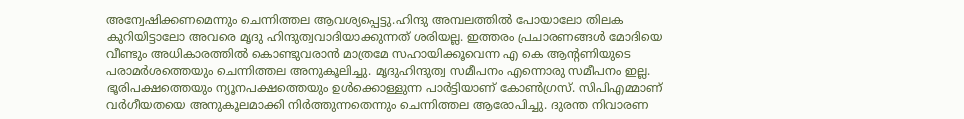അന്വേഷിക്കണമെന്നും ചെന്നിത്തല ആവശ്യപ്പെട്ടു.ഹിന്ദു അമ്പലത്തില്‍ പോയാലോ തിലക കുറിയിട്ടാലോ അവരെ മൃദു ഹിന്ദുത്വവാദിയാക്കുന്നത് ശരിയല്ല. ഇത്തരം പ്രചാരണങ്ങള്‍ മോദിയെ വീണ്ടും അധികാരത്തില്‍ കൊണ്ടുവരാന്‍ മാത്രമേ സഹായിക്കൂവെന്ന എ കെ ആന്റണിയുടെ പരാമര്‍ശത്തെയും ചെന്നിത്തല അനുകൂലിച്ചു. മൃദുഹിന്ദുത്വ സമീപനം എന്നൊരു സമീപനം ഇല്ല. ഭൂരിപക്ഷത്തെയും ന്യൂനപക്ഷത്തെയും ഉള്‍ക്കൊള്ളുന്ന പാര്‍ട്ടിയാണ് കോണ്‍ഗ്രസ്. സിപിഎമ്മാണ് വര്‍ഗീയതയെ അനുകൂലമാക്കി നിര്‍ത്തുന്നതെന്നും ചെന്നിത്തല ആരോപിച്ചു. ദുരന്ത നിവാരണ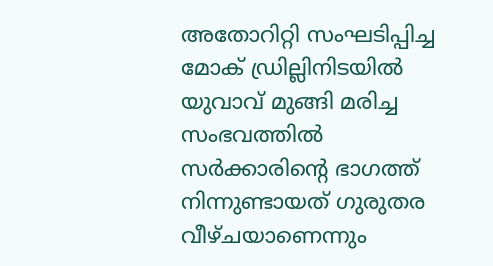അതോറിറ്റി സംഘടിപ്പിച്ച മോക് ഡ്രില്ലിനിടയില്‍ യുവാവ് മുങ്ങി മരിച്ച സംഭവത്തില്‍ സര്‍ക്കാരിന്റെ ഭാഗത്ത് നിന്നുണ്ടായത് ഗുരുതര വീഴ്ചയാണെന്നും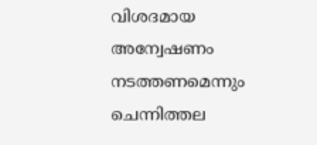വിശദമായ അന്വേഷണം നടത്തണമെന്നും ചെന്നിത്തല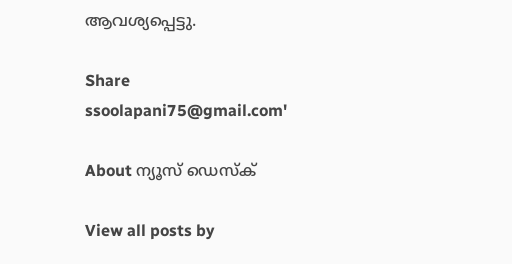ആവശ്യപ്പെട്ടു.

Share
ssoolapani75@gmail.com'

About ന്യൂസ് ഡെസ്ക്

View all posts by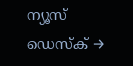ന്യൂസ് ഡെസ്ക് →